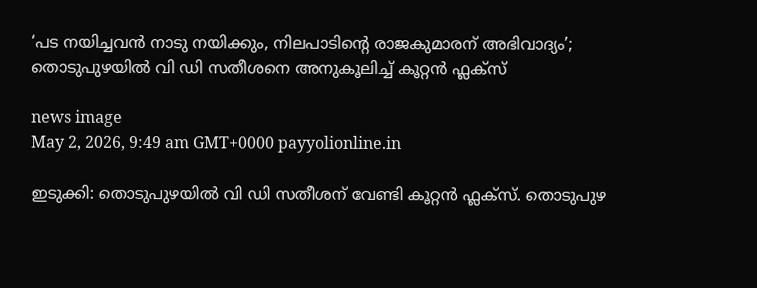‘പട നയിച്ചവൻ നാടു നയിക്കും, നിലപാടിന്റെ രാജകുമാരന് അഭിവാദ്യം’; തൊടുപുഴയിൽ വി ഡി സതീശനെ അനുകൂലിച്ച് കൂറ്റൻ ഫ്ലക്സ്

news image
May 2, 2026, 9:49 am GMT+0000 payyolionline.in

ഇടുക്കി: തൊടുപുഴയിൽ വി ഡി സതീശന് വേണ്ടി കൂറ്റൻ ഫ്ലക്സ്. തൊടുപുഴ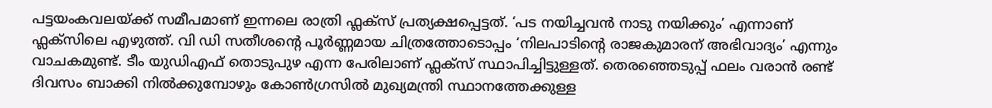പട്ടയംകവലയ്ക്ക് സമീപമാണ് ഇന്നലെ രാത്രി ഫ്ലക്സ് പ്രത്യക്ഷപ്പെട്ടത്. ‘പട നയിച്ചവൻ നാടു നയിക്കും’ എന്നാണ് ഫ്ലക്സിലെ എഴുത്ത്. വി ഡി സതീശന്റെ പൂർണ്ണമായ ചിത്രത്തോടൊപ്പം ‘നിലപാടിന്റെ രാജകുമാരന് അഭിവാദ്യം’ എന്നും വാചകമുണ്ട്. ടീം യുഡിഎഫ് തൊടുപുഴ എന്ന പേരിലാണ് ഫ്ലക്സ് സ്ഥാപിച്ചിട്ടുള്ളത്. തെരഞ്ഞെടുപ്പ് ഫലം വരാൻ രണ്ട് ദിവസം ബാക്കി നിൽക്കുമ്പോഴും കോൺഗ്രസിൽ മുഖ്യമന്ത്രി സ്ഥാനത്തേക്കുള്ള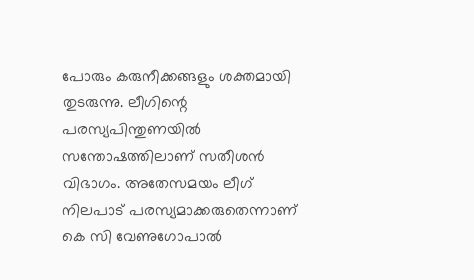പോരും കരുനീക്കങ്ങളും ശക്തമായി തുടരുന്നു. ലീഗിന്റെ പരസ്യപിന്തുണയിൽ സന്തോഷത്തിലാണ് സതീശൻ വിഭാഗം. അതേസമയം ലീഗ് നിലപാട് പരസ്യമാക്കരുതെന്നാണ് കെ സി വേണുഗോപാൽ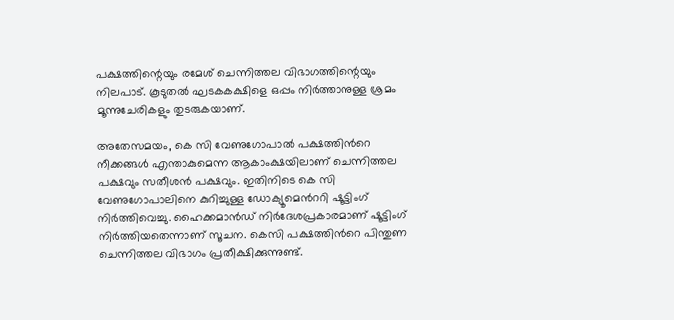പക്ഷത്തിന്റെയും രമേശ് ചെന്നിത്തല വിഭാഗത്തിന്റെയും നിലപാട്. കൂടുതൽ ഘടകകക്ഷിളെ ഒപ്പം നിർത്താനുള്ള ശ്രമം മൂന്നുചേരികളും തുടരുകയാണ്.

അതേസമയം, കെ സി വേണുഗോപാൽ പക്ഷത്തിൻറെ നീക്കങ്ങൾ എന്താകുമെന്ന ആകാംക്ഷയിലാണ് ചെന്നിത്തല പക്ഷവും സതീശൻ പക്ഷവും. ഇതിനിടെ കെ സി വേണുഗോപാലിനെ കുറിച്ചുള്ള ഡോക്യൂമെൻററി ഷൂട്ടിംഗ് നിർത്തിവെച്ചു. ഹൈക്കമാൻഡ് നിർദേശപ്രകാരമാണ് ഷൂട്ടിംഗ് നിർത്തിയതെന്നാണ് സൂചന. കെസി പക്ഷത്തിൻറെ പിന്തുണ ചെന്നിത്തല വിഭാഗം പ്രതീക്ഷിക്കുന്നുണ്ട്.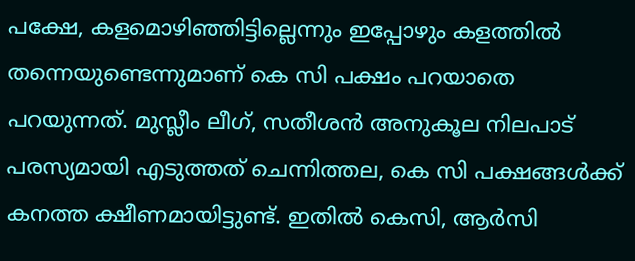പക്ഷേ, കളമൊഴിഞ്ഞിട്ടില്ലെന്നും ഇപ്പോഴും കളത്തിൽ തന്നെയുണ്ടെന്നുമാണ് കെ സി പക്ഷം പറയാതെ പറയുന്നത്. മുസ്ലീം ലീഗ്, സതീശൻ അനുകൂല നിലപാട് പരസ്യമായി എടുത്തത് ചെന്നിത്തല, കെ സി പക്ഷങ്ങൾക്ക് കനത്ത ക്ഷീണമായിട്ടുണ്ട്. ഇതിൽ കെസി, ആർസി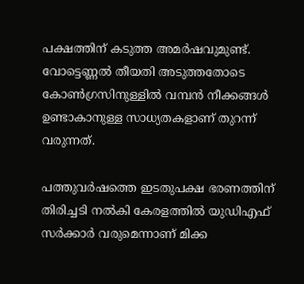പക്ഷത്തിന് കടുത്ത അമർഷവുമുണ്ട്. വോട്ടെണ്ണൽ തീയതി അടുത്തതോടെ കോൺഗ്രസിനുള്ളിൽ വമ്പൻ നീക്കങ്ങൾ ഉണ്ടാകാനുള്ള സാധ്യതകളാണ് തുറന്ന് വരുന്നത്.

പത്തുവർഷത്തെ ഇടതുപക്ഷ ഭരണത്തിന് തിരിച്ചടി നൽകി കേരളത്തിൽ യുഡിഎഫ് സർക്കാർ വരുമെന്നാണ് മിക്ക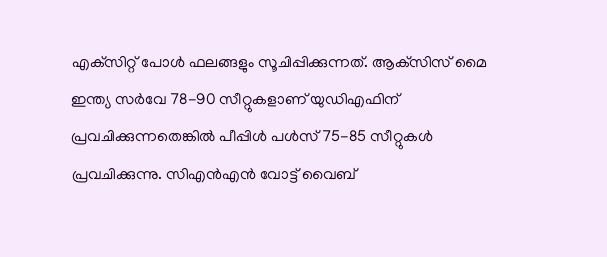എക്‌സിറ്റ് പോൾ ഫലങ്ങളും സൂചിപ്പിക്കുന്നത്. ആക്‌സിസ് മൈ ഇന്ത്യ സർവേ 78-90 സീറ്റുകളാണ് യുഡിഎഫിന് പ്രവചിക്കുന്നതെങ്കിൽ പീപ്പിൾ പൾസ് 75-85 സീറ്റുകൾ പ്രവചിക്കുന്നു. സിഎൻഎൻ വോട്ട് വൈബ്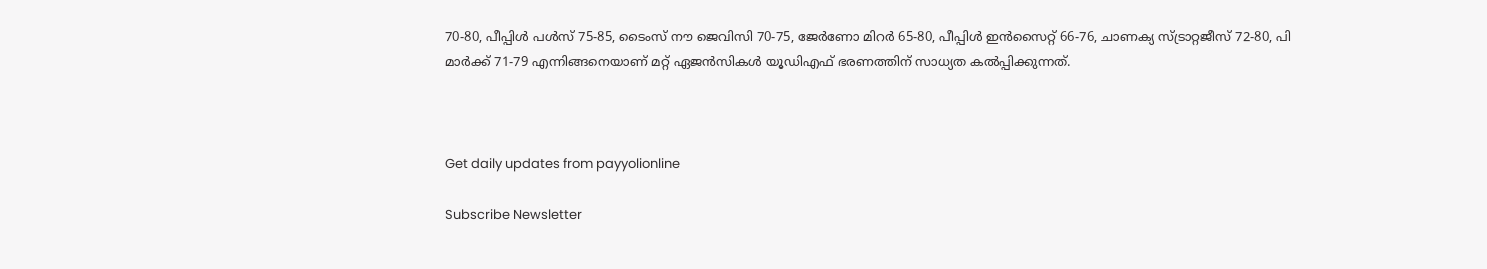70-80, പീപ്പിൾ പൾസ് 75-85, ടൈംസ് നൗ ജെവിസി 70-75, ജേർണോ മിറർ 65-80, പീപ്പിൾ ഇൻസൈറ്റ് 66-76, ചാണക്യ സ്ട്രാറ്റജീസ് 72-80, പി മാർക്ക് 71-79 എന്നിങ്ങനെയാണ് മറ്റ് ഏജൻസികൾ യൂഡിഎഫ് ഭരണത്തിന് സാധ്യത കൽപ്പിക്കുന്നത്.



Get daily updates from payyolionline

Subscribe Newsletter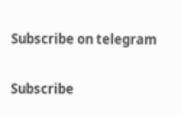Subscribe on telegram

Subscribe